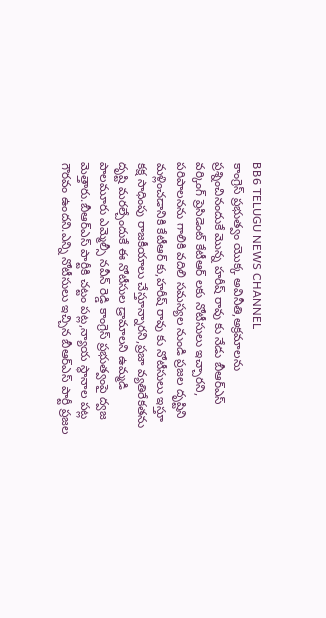BB6 TELUGU NEWS CHANNEL
కాంగ్రెస్ ప్రభుత్వం యొక్క అవినీతి,అక్రమాలను ప్రశ్నించినందుకే మొన్న హరీష్ రావు కు నేడు బీఆర్ఎస్ వర్కింగ్ ప్రెసిడెంట్ కేటీఆర్ లకు నోటీసులు ఇచ్చారని, పరిపాలనను గాలికి వదిలి సమస్యల నుండి ప్రజల దృష్టిని మళ్లించడానికి కేటీఆర్ కు,హరీష్ రావు కు నోటీసులు ఇస్తూ కక్ష సాధింపు రాజకీయాలు చేస్తూన్నారని,ప్రజా వ్యతిరేకతను దృష్టి మరల్చేందుకే ఈ నోటీసుల డ్రామాలని ఉమ్మడి పాలమూరు ఎమ్మెల్సీ నవీన్ రెడ్డి కాంగ్రెస్ ప్రభుత్వంపై ద్వజ మెత్తారు.బీఆర్ఎస్ పార్టీకి చట్టం పట్ల,న్యాయ స్థానాల పట్ల గౌరవం ఉందని.ఎన్ని నోటీసులు ఇచ్చిన బీఆర్ఎస్ పార్టీ ప్రజల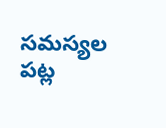సమస్యల పట్ల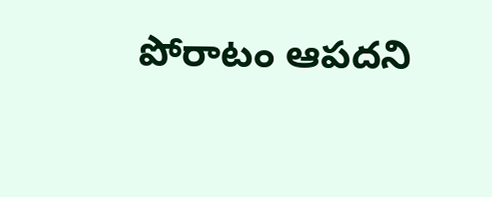పోరాటం ఆపదని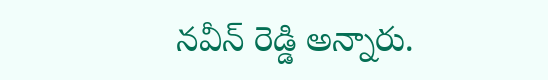నవీన్ రెడ్డి అన్నారు.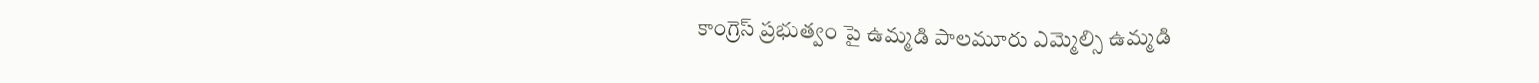కాంగ్రెస్ ప్రభుత్వం పై ఉమ్మడి పాలమూరు ఎమ్మెల్సి ఉమ్మడి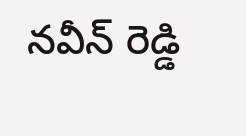నవీన్ రెడ్డి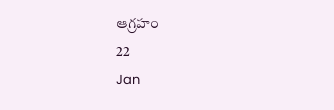ఆగ్రహం
22
Jan